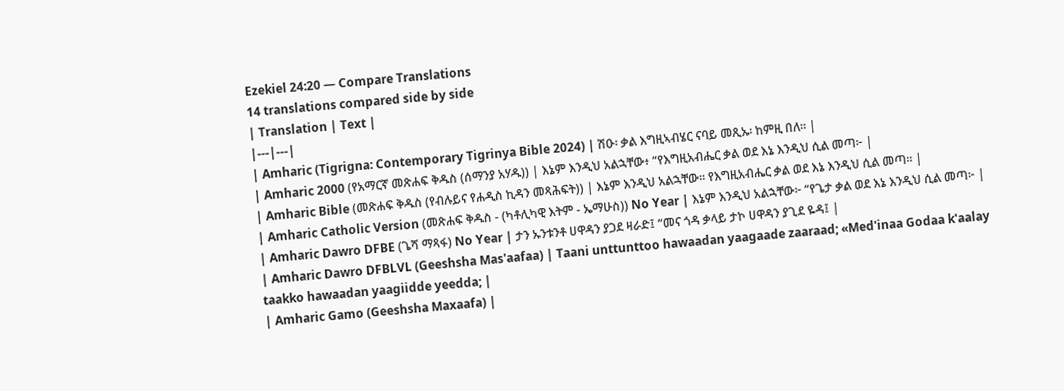Ezekiel 24:20 — Compare Translations
14 translations compared side by side
| Translation | Text |
|---|---|
| Amharic (Tigrigna: Contemporary Tigrinya Bible 2024) | ሽዑ፡ ቃል እግዚኣብሄር ናባይ መጺኡ፡ ከምዚ በለ። |
| Amharic 2000 (የአማርኛ መጽሐፍ ቅዱስ (ሰማንያ አሃዱ)) | እኔም እንዲህ አልኋቸው፥ “የእግዚአብሔር ቃል ወደ እኔ እንዲህ ሲል መጣ፦ |
| Amharic Bible (መጽሐፍ ቅዱስ (የብሉይና የሐዲስ ኪዳን መጻሕፍት)) | እኔም እንዲህ አልኋቸው። የእግዚአብሔር ቃል ወደ እኔ እንዲህ ሲል መጣ። |
| Amharic Catholic Version (መጽሐፍ ቅዱስ - (ካቶሊካዊ እትም - ኤማሁስ)) No Year | እኔም እንዲህ አልኋቸው፦ “የጌታ ቃል ወደ እኔ እንዲህ ሲል መጣ፦ |
| Amharic Dawro DFBE (ጌሻ ማጻፋ) No Year | ታን ኡንቱንቶ ሀዋዳን ያጋደ ዛራድ፤ “መና ጎዳ ቃላይ ታኮ ሀዋዳን ያጊደ ዬዳ፤ |
| Amharic Dawro DFBLVL (Geeshsha Mas'aafaa) | Taani unttunttoo hawaadan yaagaade zaaraad; «Med'inaa Godaa k'aalay taakko hawaadan yaagiidde yeedda; |
| Amharic Gamo (Geeshsha Maxaafa) |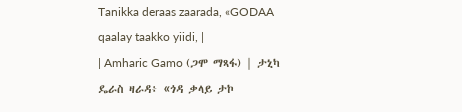Tanikka deraas zaarada, «GODAA qaalay taakko yiidi, |
| Amharic Gamo (ጋሞ ማጻፋ) | ታኒካ ዴራስ ዛራዳ፥ «ጎዳ ቃላይ ታኮ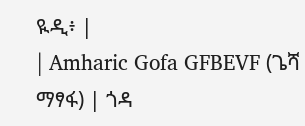ዪዲ፥ |
| Amharic Gofa GFBEVF (ጌሻ ማፃፋ) | ጎዳ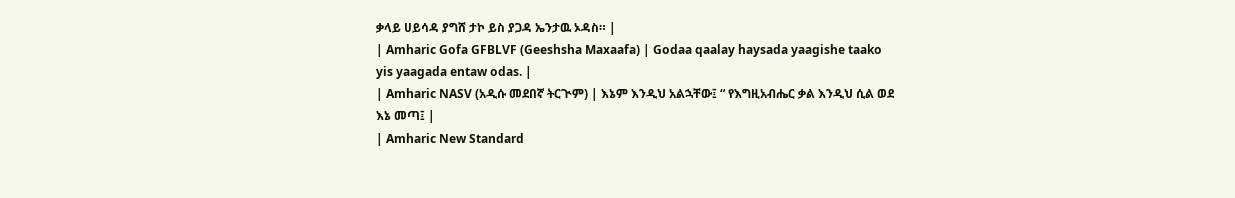ቃላይ ሀይሳዳ ያግሸ ታኮ ይስ ያጋዳ ኤንታዉ ኦዳስ። |
| Amharic Gofa GFBLVF (Geeshsha Maxaafa) | Godaa qaalay haysada yaagishe taako yis yaagada entaw odas. |
| Amharic NASV (አዲሱ መደበኛ ትርጒም) | እኔም እንዲህ አልኋቸው፤ “ የእግዚአብሔር ቃል እንዲህ ሲል ወደ እኔ መጣ፤ |
| Amharic New Standard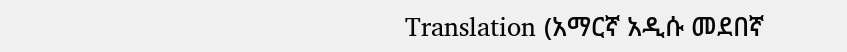Translation (አማርኛ አዲሱ መደበኛ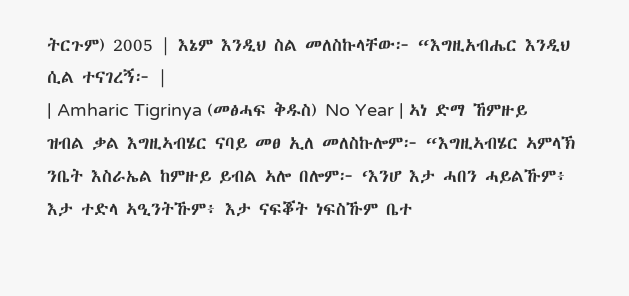ትርጉም) 2005 | እኔም እንዲህ ስል መለስኩላቸው፦ “እግዚአብሔር እንዲህ ሲል ተናገረኝ፦ |
| Amharic Tigrinya (መፅሓፍ ቅዱስ) No Year | ኣነ ድማ ኸምዙይ ዝብል ቃል እግዚኣብሄር ናባይ መፀ ኢለ መለስኩሎም፦ “እግዚኣብሄር ኣምላኽ ንቤት እስራኤል ከምዙይ ይብል ኣሎ በሎም፦ ‘እንሆ እታ ሓበን ሓይልኹም፥ እታ ተድላ ኣዒንትኹም፥ እታ ናፍቖት ነፍስኹም ቤተ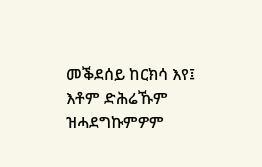መቕደሰይ ከርክሳ እየ፤ እቶም ድሕሬኹም ዝሓደግኩምዎም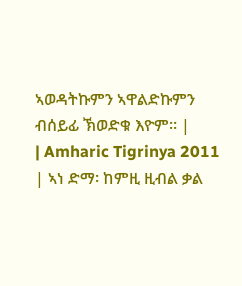ኣወዳትኩምን ኣዋልድኩምን ብሰይፊ ኽወድቁ እዮም። |
| Amharic Tigrinya 2011 | ኣነ ድማ፡ ከምዚ ዚብል ቃል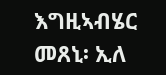እግዚኣብሄር መጸኒ፡ ኢለ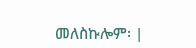መለስኩሎም፡ |